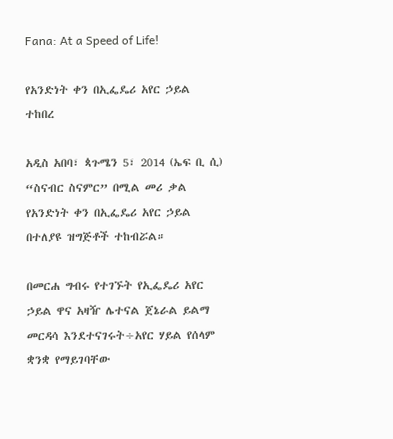Fana: At a Speed of Life!

የአንድነት ቀን በኢፌዴሪ አየር ኃይል ተከበረ

አዲስ አበባ፣ ጳጉሜን 5፣ 2014 (ኤፍ ቢ ሲ) “ስናብር ስናምር” በሚል መሪ ቃል የአንድነት ቀን በኢፌዴሪ አየር ኃይል በተለያዩ ዝግጅቶች ተከብሯል።

በመርሐ ግብሩ የተገኙት የኢፌዴሪ አየር ኃይል ዋና አዛዥ ሌተናል ጀኔራል ይልማ መርዳሳ እንደተናገሩት÷አየር ሃይል የሰላም ቋንቋ የማይገባቸው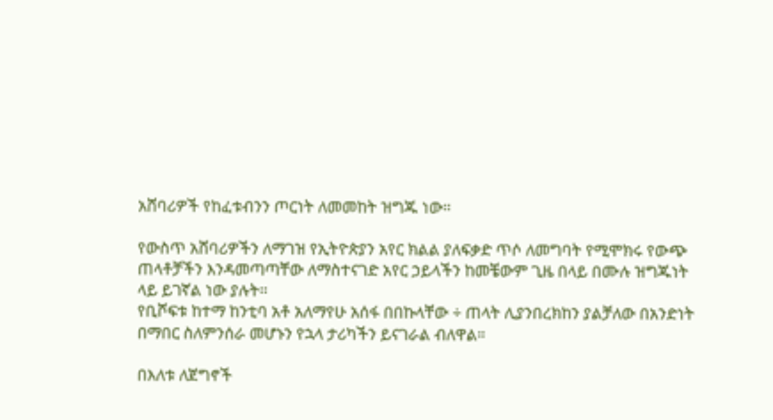አሸባሪዎች የከፈቱብንን ጦርነት ለመመከት ዝግጁ ነው።

የውስጥ አሸባሪዎችን ለማገዝ የኢትዮጵያን አየር ክልል ያለፍቃድ ጥሶ ለመግባት የሚሞክሩ የውጭ ጠላቶቻችን እንዳመጣጣቸው ለማስተናገድ አየር ኃይላችን ከመቼውም ጊዜ በላይ በሙሉ ዝግጁነት ላይ ይገኛል ነው ያሉት፡፡
የቢሾፍቱ ከተማ ከንቲባ አቶ አለማየሁ አሰፋ በበኩላቸው ÷ ጠላት ሊያንበረክከን ያልቻለው በአንድነት በማበር ስለምንሰራ መሆኑን የኋላ ታሪካችን ይናገራል ብለዋል።

በእለቱ ለጀግኖች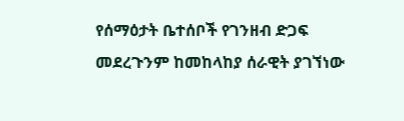የሰማዕታት ቤተሰቦች የገንዘብ ድጋፍ መደረጉንም ከመከላከያ ሰራዊት ያገኘነው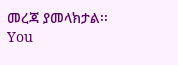መረጃ ያመላክታል፡፡
You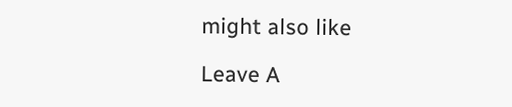might also like

Leave A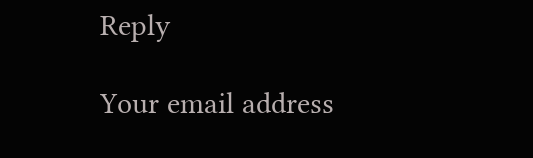Reply

Your email address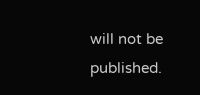will not be published.